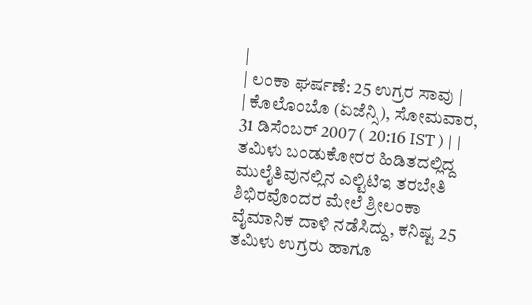|
| ಲಂಕಾ ಘರ್ಷಣೆ: 25 ಉಗ್ರರ ಸಾವು |
| ಕೊಲೊಂಬೊ (ಏಜೆನ್ಸಿ), ಸೋಮವಾರ, 31 ಡಿಸೆಂಬರ್ 2007 ( 20:16 IST ) | |
ತಮಿಳು ಬಂಡುಕೋರರ ಹಿಡಿತದಲ್ಲಿದ್ದ ಮುಲೈತಿವುನಲ್ಲಿನ ಎಲ್ಟಿಟಿಇ ತರಬೇತಿ ಶಿಭಿರವೊಂದರ ಮೇಲೆ ಶ್ರೀಲಂಕಾ ವೈಮಾನಿಕ ದಾಳಿ ನಡೆಸಿದ್ದು, ಕನಿಷ್ಟ 25 ತಮಿಳು ಉಗ್ರರು ಹಾಗೂ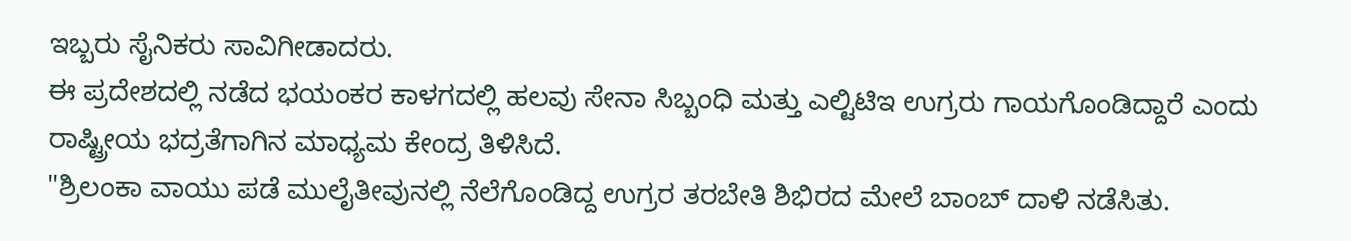ಇಬ್ಬರು ಸೈನಿಕರು ಸಾವಿಗೀಡಾದರು.
ಈ ಪ್ರದೇಶದಲ್ಲಿ ನಡೆದ ಭಯಂಕರ ಕಾಳಗದಲ್ಲಿ ಹಲವು ಸೇನಾ ಸಿಬ್ಬಂಧಿ ಮತ್ತು ಎಲ್ಟಿಟಿಇ ಉಗ್ರರು ಗಾಯಗೊಂಡಿದ್ದಾರೆ ಎಂದು ರಾಷ್ಟ್ರೀಯ ಭದ್ರತೆಗಾಗಿನ ಮಾಧ್ಯಮ ಕೇಂದ್ರ ತಿಳಿಸಿದೆ.
"ಶ್ರಿಲಂಕಾ ವಾಯು ಪಡೆ ಮುಲೈತೀವುನಲ್ಲಿ ನೆಲೆಗೊಂಡಿದ್ದ ಉಗ್ರರ ತರಬೇತಿ ಶಿಭಿರದ ಮೇಲೆ ಬಾಂಬ್ ದಾಳಿ ನಡೆಸಿತು.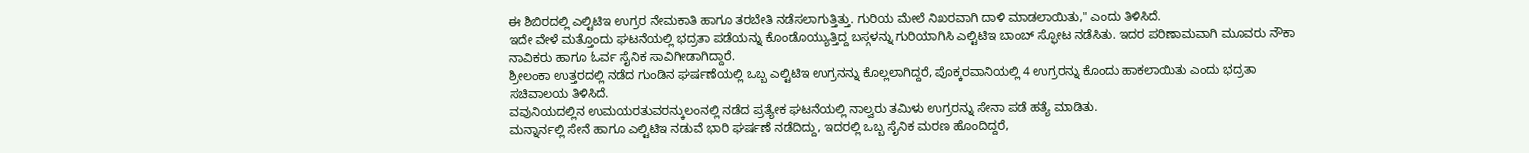ಈ ಶಿಬಿರದಲ್ಲಿ ಎಲ್ಟಿಟಿಇ ಉಗ್ರರ ನೇಮಕಾತಿ ಹಾಗೂ ತರಬೇತಿ ನಡೆಸಲಾಗುತ್ತಿತ್ತು. ಗುರಿಯ ಮೇಲೆ ನಿಖರವಾಗಿ ದಾಳಿ ಮಾಡಲಾಯಿತು," ಎಂದು ತಿಳಿಸಿದೆ.
ಇದೇ ವೇಳೆ ಮತ್ತೊಂದು ಘಟನೆಯಲ್ಲಿ ಭದ್ರತಾ ಪಡೆಯನ್ನು ಕೊಂಡೊಯ್ಯುತ್ತಿದ್ದ ಬಸ್ಗಳನ್ನು ಗುರಿಯಾಗಿಸಿ ಎಲ್ಟಿಟಿಇ ಬಾಂಬ್ ಸ್ಫೋಟ ನಡೆಸಿತು. ಇದರ ಪರಿಣಾಮವಾಗಿ ಮೂವರು ನೌಕಾ ನಾವಿಕರು ಹಾಗೂ ಓರ್ವ ಸೈನಿಕ ಸಾವಿಗೀಡಾಗಿದ್ದಾರೆ.
ಶ್ರೀಲಂಕಾ ಉತ್ತರದಲ್ಲಿ ನಡೆದ ಗುಂಡಿನ ಘರ್ಷಣೆಯಲ್ಲಿ ಒಬ್ಬ ಎಲ್ಟಿಟಿಇ ಉಗ್ರನನ್ನು ಕೊಲ್ಲಲಾಗಿದ್ದರೆ, ಪೊಕ್ಕರವಾನಿಯಲ್ಲಿ 4 ಉಗ್ರರನ್ನು ಕೊಂದು ಹಾಕಲಾಯಿತು ಎಂದು ಭದ್ರತಾ ಸಚಿವಾಲಯ ತಿಳಿಸಿದೆ.
ವವುನಿಯದಲ್ಲಿನ ಉಮಯರತುವರನ್ಕುಲಂನಲ್ಲಿ ನಡೆದ ಪ್ರತ್ಯೇಕ ಘಟನೆಯಲ್ಲಿ ನಾಲ್ವರು ತಮಿಳು ಉಗ್ರರನ್ನು ಸೇನಾ ಪಡೆ ಹತ್ಯೆ ಮಾಡಿತು.
ಮನ್ನಾರ್ನಲ್ಲಿ ಸೇನೆ ಹಾಗೂ ಎಲ್ಟಿಟಿಇ ನಡುವೆ ಭಾರಿ ಘರ್ಷಣೆ ನಡೆದಿದ್ದು, ಇದರಲ್ಲಿ ಒಬ್ಬ ಸೈನಿಕ ಮರಣ ಹೊಂದಿದ್ದರೆ,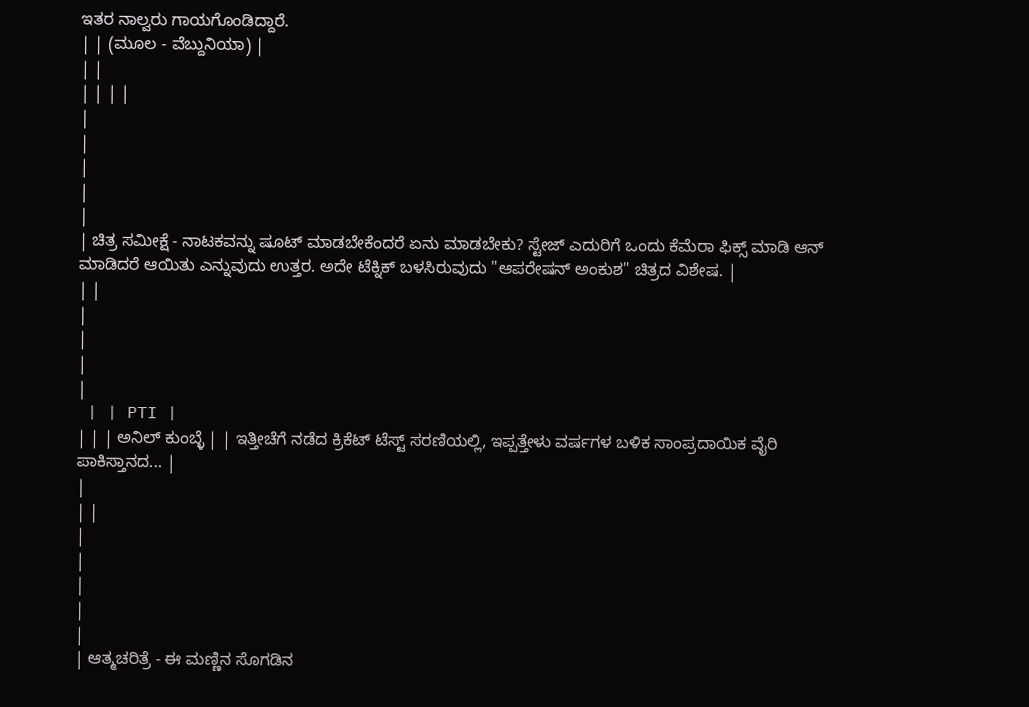ಇತರ ನಾಲ್ವರು ಗಾಯಗೊಂಡಿದ್ದಾರೆ.
| | (ಮೂಲ - ವೆಬ್ದುನಿಯಾ) |
| |
| | | |
|
|
|
|
|
| ಚಿತ್ರ ಸಮೀಕ್ಷೆ - ನಾಟಕವನ್ನು ಷೂಟ್ ಮಾಡಬೇಕೆಂದರೆ ಏನು ಮಾಡಬೇಕು? ಸ್ಟೇಜ್ ಎದುರಿಗೆ ಒಂದು ಕೆಮೆರಾ ಫಿಕ್ಸ್ ಮಾಡಿ ಆನ್ ಮಾಡಿದರೆ ಆಯಿತು ಎನ್ನುವುದು ಉತ್ತರ. ಅದೇ ಟೆಕ್ನಿಕ್ ಬಳಸಿರುವುದು "ಆಪರೇಷನ್ ಅಂಕುಶ" ಚಿತ್ರದ ವಿಶೇಷ. |
| |
|
|
|
|
 | | PTI |
| | | ಅನಿಲ್ ಕುಂಬ್ಳೆ | | ಇತ್ತೀಚೆಗೆ ನಡೆದ ಕ್ರಿಕೆಟ್ ಟೆಸ್ಟ್ ಸರಣಿಯಲ್ಲಿ, ಇಪ್ಪತ್ತೇಳು ವರ್ಷಗಳ ಬಳಿಕ ಸಾಂಪ್ರದಾಯಿಕ ವೈರಿ ಪಾಕಿಸ್ತಾನದ... |
|
| |
|
|
|
|
|
| ಆತ್ಮಚರಿತ್ರೆ - ಈ ಮಣ್ಣಿನ ಸೊಗಡಿನ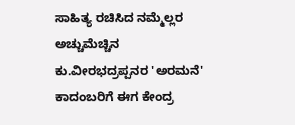ಸಾಹಿತ್ಯ ರಚಿಸಿದ ನಮ್ಮೆಲ್ಲರ ಅಚ್ಚುಮೆಚ್ಚಿನ ಕು.ವೀರಭದ್ರಪ್ಪನರ 'ಅರಮನೆ' ಕಾದಂಬರಿಗೆ ಈಗ ಕೇಂದ್ರ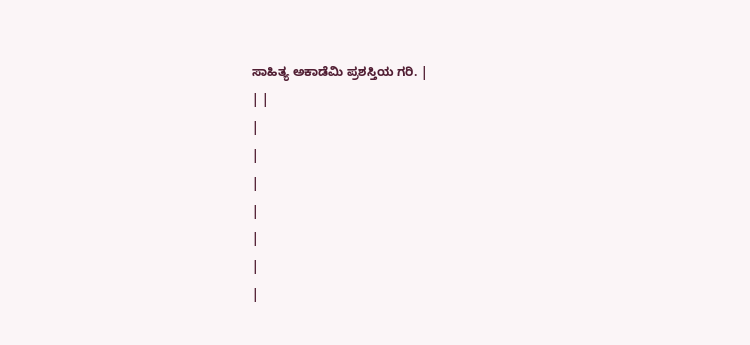ಸಾಹಿತ್ಯ ಅಕಾಡೆಮಿ ಪ್ರಶಸ್ತಿಯ ಗರಿ. |
| |
|
|
|
|
|
|
|